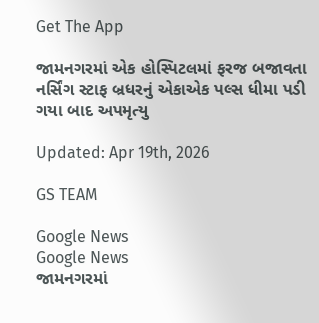Get The App

જામનગરમાં એક હોસ્પિટલમાં ફરજ બજાવતા નર્સિંગ સ્ટાફ બ્રધરનું એકાએક પલ્સ ધીમા પડી ગયા બાદ અપમૃત્યુ

Updated: Apr 19th, 2026

GS TEAM

Google News
Google News
જામનગરમાં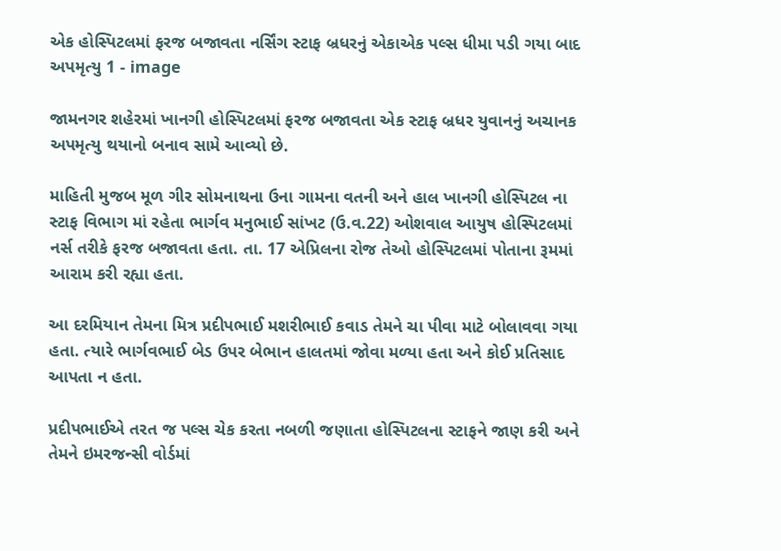એક હોસ્પિટલમાં ફરજ બજાવતા નર્સિંગ સ્ટાફ બ્રધરનું એકાએક પલ્સ ધીમા પડી ગયા બાદ અપમૃત્યુ 1 - image

જામનગર શહેરમાં ખાનગી હોસ્પિટલમાં ફરજ બજાવતા એક સ્ટાફ બ્રધર યુવાનનું અચાનક અપમૃત્યુ થયાનો બનાવ સામે આવ્યો છે.

માહિતી મુજબ મૂળ ગીર સોમનાથના ઉના ગામના વતની અને હાલ ખાનગી હોસ્પિટલ ના સ્ટાફ વિભાગ માં રહેતા ભાર્ગવ મનુભાઈ સાંખટ (ઉ.વ.22) ઓશવાલ આયુષ હોસ્પિટલમાં નર્સ તરીકે ફરજ બજાવતા હતા. તા. 17 એપ્રિલના રોજ તેઓ હોસ્પિટલમાં પોતાના રૂમમાં આરામ કરી રહ્યા હતા.

આ દરમિયાન તેમના મિત્ર પ્રદીપભાઈ મશરીભાઈ કવાડ તેમને ચા પીવા માટે બોલાવવા ગયા હતા. ત્યારે ભાર્ગવભાઈ બેડ ઉપર બેભાન હાલતમાં જોવા મળ્યા હતા અને કોઈ પ્રતિસાદ આપતા ન હતા.

પ્રદીપભાઈએ તરત જ પલ્સ ચેક કરતા નબળી જણાતા હોસ્પિટલના સ્ટાફને જાણ કરી અને તેમને ઇમરજન્સી વોર્ડમાં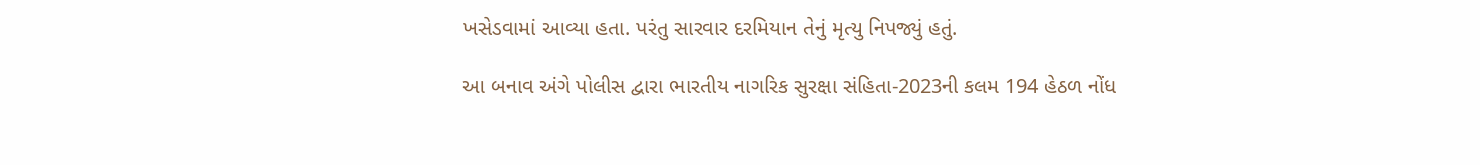ખસેડવામાં આવ્યા હતા. પરંતુ સારવાર દરમિયાન તેનું મૃત્યુ નિપજ્યું હતું.

આ બનાવ અંગે પોલીસ દ્વારા ભારતીય નાગરિક સુરક્ષા સંહિતા-2023ની કલમ 194 હેઠળ નોંધ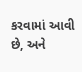કરવામાં આવી છે, અને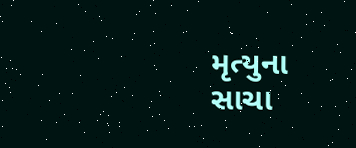મૃત્યુના સાચા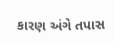કારણ અંગે તપાસ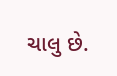ચાલુ છે.